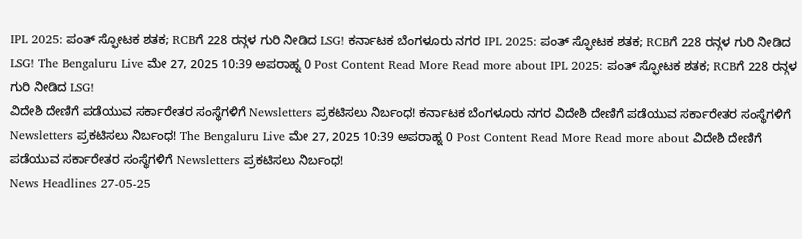IPL 2025: ಪಂತ್ ಸ್ಫೋಟಕ ಶತಕ; RCBಗೆ 228 ರನ್ಗಳ ಗುರಿ ನೀಡಿದ LSG! ಕರ್ನಾಟಕ ಬೆಂಗಳೂರು ನಗರ IPL 2025: ಪಂತ್ ಸ್ಫೋಟಕ ಶತಕ; RCBಗೆ 228 ರನ್ಗಳ ಗುರಿ ನೀಡಿದ LSG! The Bengaluru Live ಮೇ 27, 2025 10:39 ಅಪರಾಹ್ನ 0 Post Content Read More Read more about IPL 2025: ಪಂತ್ ಸ್ಫೋಟಕ ಶತಕ; RCBಗೆ 228 ರನ್ಗಳ ಗುರಿ ನೀಡಿದ LSG!
ವಿದೇಶಿ ದೇಣಿಗೆ ಪಡೆಯುವ ಸರ್ಕಾರೇತರ ಸಂಸ್ಥೆಗಳಿಗೆ Newsletters ಪ್ರಕಟಿಸಲು ನಿರ್ಬಂಧ! ಕರ್ನಾಟಕ ಬೆಂಗಳೂರು ನಗರ ವಿದೇಶಿ ದೇಣಿಗೆ ಪಡೆಯುವ ಸರ್ಕಾರೇತರ ಸಂಸ್ಥೆಗಳಿಗೆ Newsletters ಪ್ರಕಟಿಸಲು ನಿರ್ಬಂಧ! The Bengaluru Live ಮೇ 27, 2025 10:39 ಅಪರಾಹ್ನ 0 Post Content Read More Read more about ವಿದೇಶಿ ದೇಣಿಗೆ ಪಡೆಯುವ ಸರ್ಕಾರೇತರ ಸಂಸ್ಥೆಗಳಿಗೆ Newsletters ಪ್ರಕಟಿಸಲು ನಿರ್ಬಂಧ!
News Headlines 27-05-25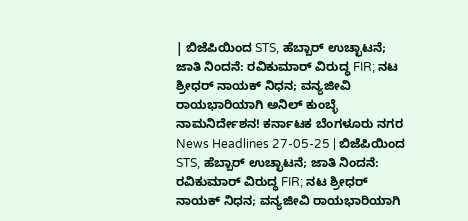| ಬಿಜೆಪಿಯಿಂದ STS, ಹೆಬ್ಬಾರ್ ಉಚ್ಛಾಟನೆ; ಜಾತಿ ನಿಂದನೆ: ರವಿಕುಮಾರ್ ವಿರುದ್ಧ FIR; ನಟ ಶ್ರೀಧರ್ ನಾಯಕ್ ನಿಧನ; ವನ್ಯಜೀವಿ ರಾಯಭಾರಿಯಾಗಿ ಅನಿಲ್ ಕುಂಬ್ಳೆ ನಾಮನಿರ್ದೇಶನ! ಕರ್ನಾಟಕ ಬೆಂಗಳೂರು ನಗರ News Headlines 27-05-25 | ಬಿಜೆಪಿಯಿಂದ STS, ಹೆಬ್ಬಾರ್ ಉಚ್ಛಾಟನೆ; ಜಾತಿ ನಿಂದನೆ: ರವಿಕುಮಾರ್ ವಿರುದ್ಧ FIR; ನಟ ಶ್ರೀಧರ್ ನಾಯಕ್ ನಿಧನ; ವನ್ಯಜೀವಿ ರಾಯಭಾರಿಯಾಗಿ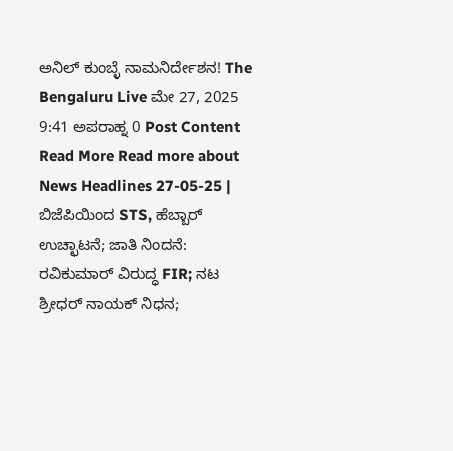ಅನಿಲ್ ಕುಂಬ್ಳೆ ನಾಮನಿರ್ದೇಶನ! The Bengaluru Live ಮೇ 27, 2025 9:41 ಅಪರಾಹ್ನ 0 Post Content Read More Read more about News Headlines 27-05-25 | ಬಿಜೆಪಿಯಿಂದ STS, ಹೆಬ್ಬಾರ್ ಉಚ್ಛಾಟನೆ; ಜಾತಿ ನಿಂದನೆ: ರವಿಕುಮಾರ್ ವಿರುದ್ಧ FIR; ನಟ ಶ್ರೀಧರ್ ನಾಯಕ್ ನಿಧನ;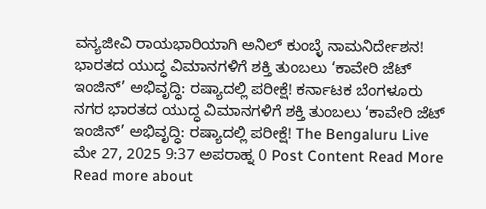ವನ್ಯಜೀವಿ ರಾಯಭಾರಿಯಾಗಿ ಅನಿಲ್ ಕುಂಬ್ಳೆ ನಾಮನಿರ್ದೇಶನ!
ಭಾರತದ ಯುದ್ಧ ವಿಮಾನಗಳಿಗೆ ಶಕ್ತಿ ತುಂಬಲು ‘ಕಾವೇರಿ ಜೆಟ್ ಇಂಜಿನ್’ ಅಭಿವೃದ್ಧಿ: ರಷ್ಯಾದಲ್ಲಿ ಪರೀಕ್ಷೆ! ಕರ್ನಾಟಕ ಬೆಂಗಳೂರು ನಗರ ಭಾರತದ ಯುದ್ಧ ವಿಮಾನಗಳಿಗೆ ಶಕ್ತಿ ತುಂಬಲು ‘ಕಾವೇರಿ ಜೆಟ್ ಇಂಜಿನ್’ ಅಭಿವೃದ್ಧಿ: ರಷ್ಯಾದಲ್ಲಿ ಪರೀಕ್ಷೆ! The Bengaluru Live ಮೇ 27, 2025 9:37 ಅಪರಾಹ್ನ 0 Post Content Read More Read more about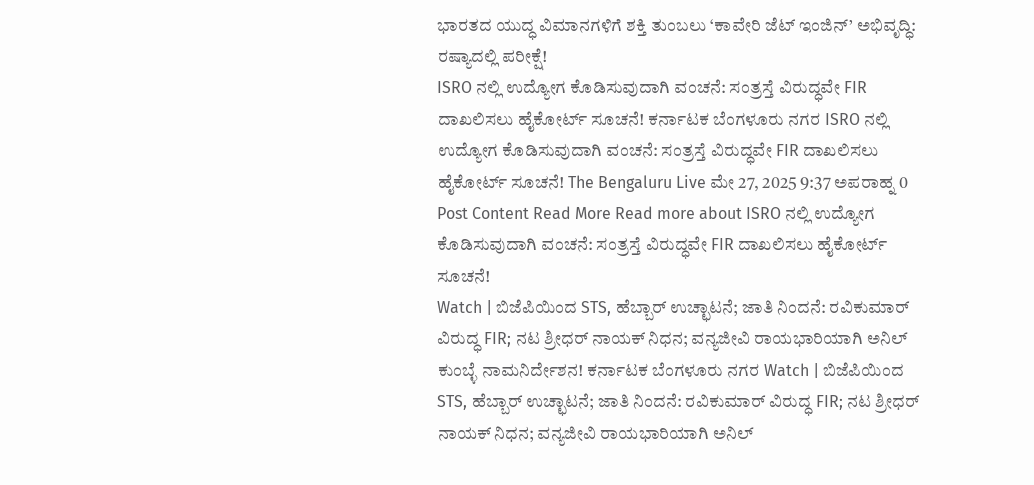ಭಾರತದ ಯುದ್ಧ ವಿಮಾನಗಳಿಗೆ ಶಕ್ತಿ ತುಂಬಲು ‘ಕಾವೇರಿ ಜೆಟ್ ಇಂಜಿನ್’ ಅಭಿವೃದ್ಧಿ: ರಷ್ಯಾದಲ್ಲಿ ಪರೀಕ್ಷೆ!
ISRO ನಲ್ಲಿ ಉದ್ಯೋಗ ಕೊಡಿಸುವುದಾಗಿ ವಂಚನೆ: ಸಂತ್ರಸ್ತೆ ವಿರುದ್ಧವೇ FIR ದಾಖಲಿಸಲು ಹೈಕೋರ್ಟ್ ಸೂಚನೆ! ಕರ್ನಾಟಕ ಬೆಂಗಳೂರು ನಗರ ISRO ನಲ್ಲಿ ಉದ್ಯೋಗ ಕೊಡಿಸುವುದಾಗಿ ವಂಚನೆ: ಸಂತ್ರಸ್ತೆ ವಿರುದ್ಧವೇ FIR ದಾಖಲಿಸಲು ಹೈಕೋರ್ಟ್ ಸೂಚನೆ! The Bengaluru Live ಮೇ 27, 2025 9:37 ಅಪರಾಹ್ನ 0 Post Content Read More Read more about ISRO ನಲ್ಲಿ ಉದ್ಯೋಗ ಕೊಡಿಸುವುದಾಗಿ ವಂಚನೆ: ಸಂತ್ರಸ್ತೆ ವಿರುದ್ಧವೇ FIR ದಾಖಲಿಸಲು ಹೈಕೋರ್ಟ್ ಸೂಚನೆ!
Watch | ಬಿಜೆಪಿಯಿಂದ STS, ಹೆಬ್ಬಾರ್ ಉಚ್ಛಾಟನೆ; ಜಾತಿ ನಿಂದನೆ: ರವಿಕುಮಾರ್ ವಿರುದ್ಧ FIR; ನಟ ಶ್ರೀಧರ್ ನಾಯಕ್ ನಿಧನ; ವನ್ಯಜೀವಿ ರಾಯಭಾರಿಯಾಗಿ ಅನಿಲ್ ಕುಂಬ್ಳೆ ನಾಮನಿರ್ದೇಶನ! ಕರ್ನಾಟಕ ಬೆಂಗಳೂರು ನಗರ Watch | ಬಿಜೆಪಿಯಿಂದ STS, ಹೆಬ್ಬಾರ್ ಉಚ್ಛಾಟನೆ; ಜಾತಿ ನಿಂದನೆ: ರವಿಕುಮಾರ್ ವಿರುದ್ಧ FIR; ನಟ ಶ್ರೀಧರ್ ನಾಯಕ್ ನಿಧನ; ವನ್ಯಜೀವಿ ರಾಯಭಾರಿಯಾಗಿ ಅನಿಲ್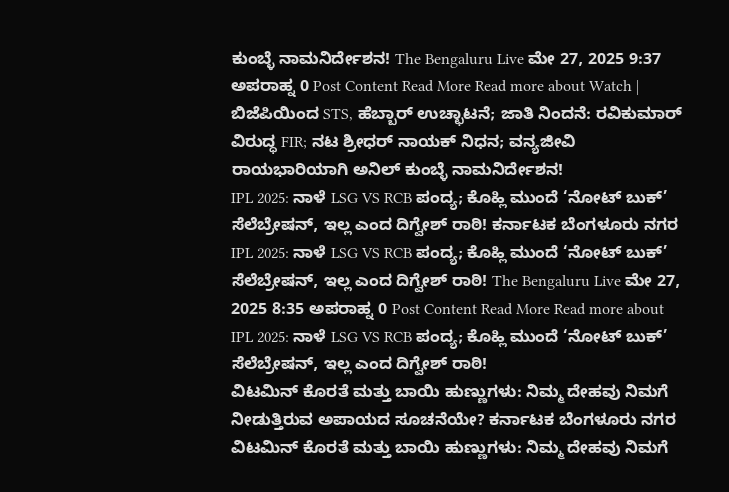ಕುಂಬ್ಳೆ ನಾಮನಿರ್ದೇಶನ! The Bengaluru Live ಮೇ 27, 2025 9:37 ಅಪರಾಹ್ನ 0 Post Content Read More Read more about Watch | ಬಿಜೆಪಿಯಿಂದ STS, ಹೆಬ್ಬಾರ್ ಉಚ್ಛಾಟನೆ; ಜಾತಿ ನಿಂದನೆ: ರವಿಕುಮಾರ್ ವಿರುದ್ಧ FIR; ನಟ ಶ್ರೀಧರ್ ನಾಯಕ್ ನಿಧನ; ವನ್ಯಜೀವಿ ರಾಯಭಾರಿಯಾಗಿ ಅನಿಲ್ ಕುಂಬ್ಳೆ ನಾಮನಿರ್ದೇಶನ!
IPL 2025: ನಾಳೆ LSG VS RCB ಪಂದ್ಯ; ಕೊಹ್ಲಿ ಮುಂದೆ ‘ನೋಟ್ ಬುಕ್’ ಸೆಲೆಬ್ರೇಷನ್, ಇಲ್ಲ ಎಂದ ದಿಗ್ವೇಶ್ ರಾಠಿ! ಕರ್ನಾಟಕ ಬೆಂಗಳೂರು ನಗರ IPL 2025: ನಾಳೆ LSG VS RCB ಪಂದ್ಯ; ಕೊಹ್ಲಿ ಮುಂದೆ ‘ನೋಟ್ ಬುಕ್’ ಸೆಲೆಬ್ರೇಷನ್, ಇಲ್ಲ ಎಂದ ದಿಗ್ವೇಶ್ ರಾಠಿ! The Bengaluru Live ಮೇ 27, 2025 8:35 ಅಪರಾಹ್ನ 0 Post Content Read More Read more about IPL 2025: ನಾಳೆ LSG VS RCB ಪಂದ್ಯ; ಕೊಹ್ಲಿ ಮುಂದೆ ‘ನೋಟ್ ಬುಕ್’ ಸೆಲೆಬ್ರೇಷನ್, ಇಲ್ಲ ಎಂದ ದಿಗ್ವೇಶ್ ರಾಠಿ!
ವಿಟಮಿನ್ ಕೊರತೆ ಮತ್ತು ಬಾಯಿ ಹುಣ್ಣುಗಳು: ನಿಮ್ಮ ದೇಹವು ನಿಮಗೆ ನೀಡುತ್ತಿರುವ ಅಪಾಯದ ಸೂಚನೆಯೇ? ಕರ್ನಾಟಕ ಬೆಂಗಳೂರು ನಗರ ವಿಟಮಿನ್ ಕೊರತೆ ಮತ್ತು ಬಾಯಿ ಹುಣ್ಣುಗಳು: ನಿಮ್ಮ ದೇಹವು ನಿಮಗೆ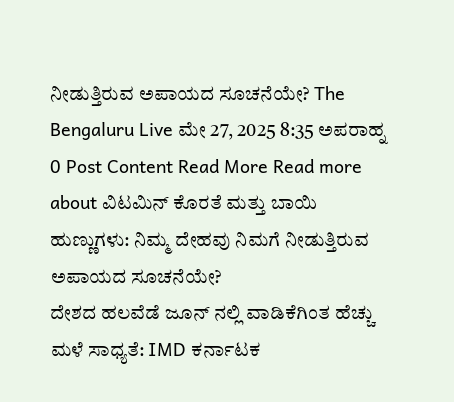ನೀಡುತ್ತಿರುವ ಅಪಾಯದ ಸೂಚನೆಯೇ? The Bengaluru Live ಮೇ 27, 2025 8:35 ಅಪರಾಹ್ನ 0 Post Content Read More Read more about ವಿಟಮಿನ್ ಕೊರತೆ ಮತ್ತು ಬಾಯಿ ಹುಣ್ಣುಗಳು: ನಿಮ್ಮ ದೇಹವು ನಿಮಗೆ ನೀಡುತ್ತಿರುವ ಅಪಾಯದ ಸೂಚನೆಯೇ?
ದೇಶದ ಹಲವೆಡೆ ಜೂನ್ ನಲ್ಲಿ ವಾಡಿಕೆಗಿಂತ ಹೆಚ್ಚು ಮಳೆ ಸಾಧ್ಯತೆ: IMD ಕರ್ನಾಟಕ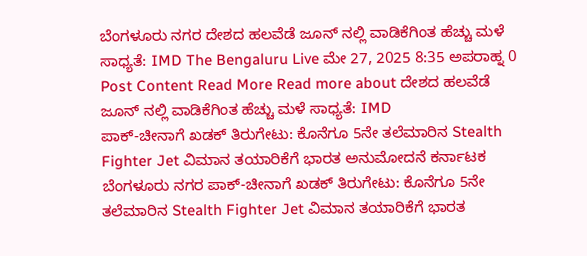ಬೆಂಗಳೂರು ನಗರ ದೇಶದ ಹಲವೆಡೆ ಜೂನ್ ನಲ್ಲಿ ವಾಡಿಕೆಗಿಂತ ಹೆಚ್ಚು ಮಳೆ ಸಾಧ್ಯತೆ: IMD The Bengaluru Live ಮೇ 27, 2025 8:35 ಅಪರಾಹ್ನ 0 Post Content Read More Read more about ದೇಶದ ಹಲವೆಡೆ ಜೂನ್ ನಲ್ಲಿ ವಾಡಿಕೆಗಿಂತ ಹೆಚ್ಚು ಮಳೆ ಸಾಧ್ಯತೆ: IMD
ಪಾಕ್-ಚೀನಾಗೆ ಖಡಕ್ ತಿರುಗೇಟು: ಕೊನೆಗೂ 5ನೇ ತಲೆಮಾರಿನ Stealth Fighter Jet ವಿಮಾನ ತಯಾರಿಕೆಗೆ ಭಾರತ ಅನುಮೋದನೆ ಕರ್ನಾಟಕ ಬೆಂಗಳೂರು ನಗರ ಪಾಕ್-ಚೀನಾಗೆ ಖಡಕ್ ತಿರುಗೇಟು: ಕೊನೆಗೂ 5ನೇ ತಲೆಮಾರಿನ Stealth Fighter Jet ವಿಮಾನ ತಯಾರಿಕೆಗೆ ಭಾರತ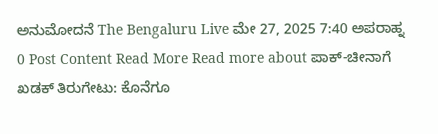ಅನುಮೋದನೆ The Bengaluru Live ಮೇ 27, 2025 7:40 ಅಪರಾಹ್ನ 0 Post Content Read More Read more about ಪಾಕ್-ಚೀನಾಗೆ ಖಡಕ್ ತಿರುಗೇಟು: ಕೊನೆಗೂ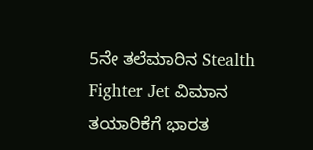5ನೇ ತಲೆಮಾರಿನ Stealth Fighter Jet ವಿಮಾನ ತಯಾರಿಕೆಗೆ ಭಾರತ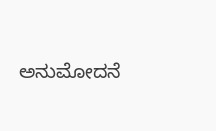ಅನುಮೋದನೆ